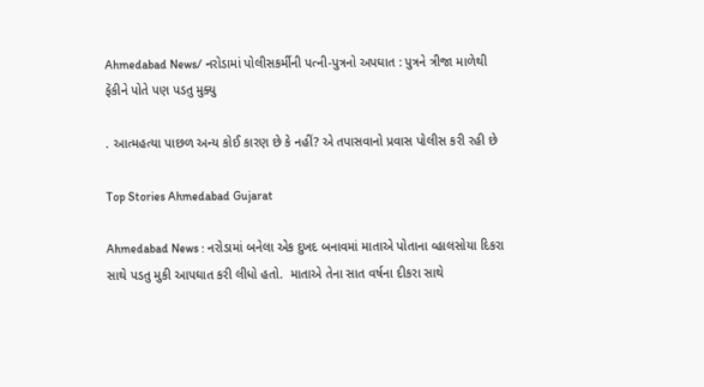Ahmedabad News/ નરોડામાં પોલીસકર્મીની પત્ની-પુત્રનો અપઘાત : પુત્રને ત્રીજા માળેથી ફેંકીને પોતે પણ પડતુ મુક્યુ

. આત્મહત્યા પાછળ અન્ય કોઈ કારણ છે કે નહીં? એ તપાસવાનો પ્રવાસ પોલીસ કરી રહી છે

Top Stories Ahmedabad Gujarat

Ahmedabad News : નરોડામાં બનેલા એક દુખદ બનાવમાં માતાએ પોતાના વ્હાલસોયા દિકરા સાથે પડતુ મુકી આપઘાત કરી લીધો હતો.  માતાએ તેના સાત વર્ષના દીકરા સાથે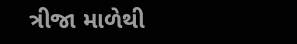ત્રીજા માળેથી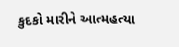કુદકો મારીને આત્મહત્યા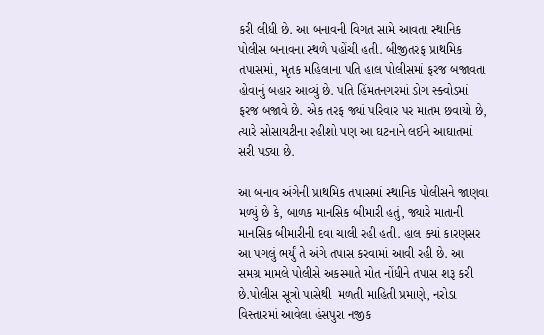કરી લીધી છે. આ બનાવની વિગત સામે આવતા સ્થાનિક પોલીસ બનાવના સ્થળે પહોંચી હતી. બીજીતરફ પ્રાથમિક તપાસમાં, મૃતક મહિલાના પતિ હાલ પોલીસમાં ફરજ બજાવતા હોવાનું બહાર આવ્યું છે. પતિ હિંમતનગરમાં ડોગ સ્ક્વોડમાં ફરજ બજાવે છે. એક તરફ જ્યાં પરિવાર પર માતમ છવાયો છે, ત્યારે સોસાયટીના રહીશો પણ આ ઘટનાને લઈને આઘાતમાં સરી પડ્યા છે.

આ બનાવ અંગેની પ્રાથમિક તપાસમાં સ્થાનિક પોલીસને જાણવા મળ્યું છે કે, બાળક માનસિક બીમારી હતું, જ્યારે માતાની માનસિક બીમારીની દવા ચાલી રહી હતી. હાલ ક્યાં કારણસર આ પગલું ભર્યું તે અંગે તપાસ કરવામાં આવી રહી છે. આ સમગ્ર મામલે પોલીસે અકસ્માતે મોત નોંધીને તપાસ શરૂ કરી છે.પોલીસ સૂત્રો પાસેથી  મળતી માહિતી પ્રમાણે, નરોડા વિસ્તારમાં આવેલા હંસપુરા નજીક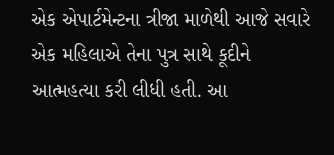એક એપાર્ટમેન્ટના ત્રીજા માળેથી આજે સવારે એક મહિલાએ તેના પુત્ર સાથે કૂદીને આત્મહત્યા કરી લીધી હતી. આ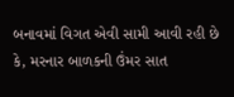બનાવમાં વિગત એવી સામી આવી રહી છે કે, મરનાર બાળકની ઉંમર સાત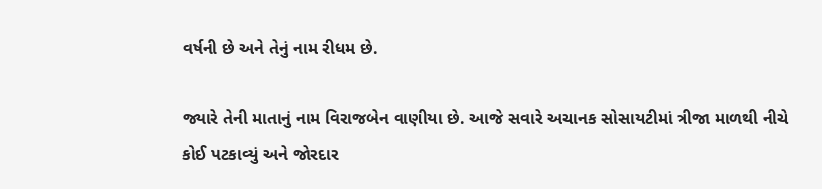વર્ષની છે અને તેનું નામ રીધમ છે.

જ્યારે તેની માતાનું નામ વિરાજબેન વાણીયા છે. આજે સવારે અચાનક સોસાયટીમાં ત્રીજા માળથી નીચે કોઈ પટકાવ્યું અને જોરદાર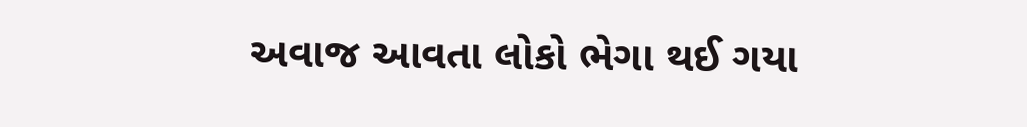અવાજ આવતા લોકો ભેગા થઈ ગયા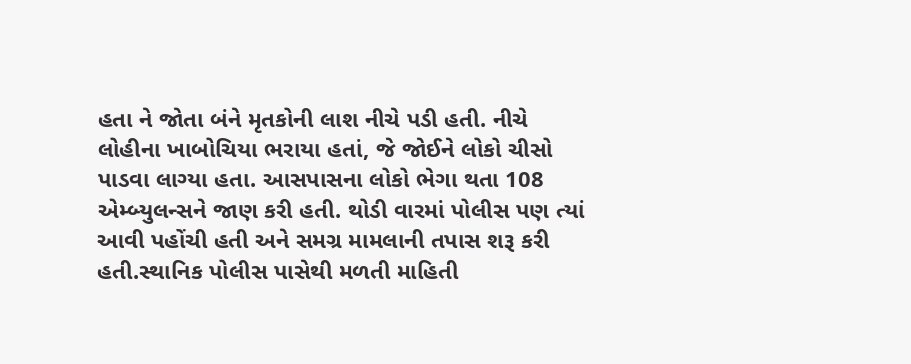હતા ને જોતા બંને મૃતકોની લાશ નીચે પડી હતી. નીચે લોહીના ખાબોચિયા ભરાયા હતાં, જે જોઈને લોકો ચીસો પાડવા લાગ્યા હતા. આસપાસના લોકો ભેગા થતા 108 એમ્બ્યુલન્સને જાણ કરી હતી. થોડી વારમાં પોલીસ પણ ત્યાં આવી પહોંચી હતી અને સમગ્ર મામલાની તપાસ શરૂ કરી હતી.સ્થાનિક પોલીસ પાસેથી મળતી માહિતી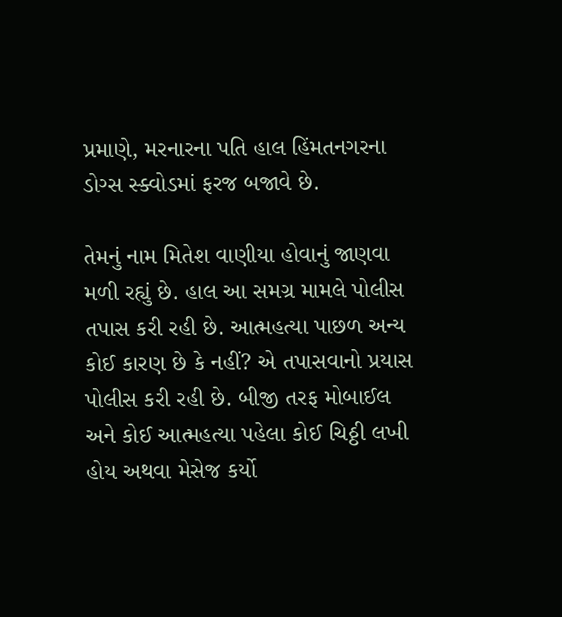પ્રમાણે, મરનારના પતિ હાલ હિંમતનગરના ડોગ્સ સ્ક્વોડમાં ફરજ બજાવે છે.

તેમનું નામ મિતેશ વાણીયા હોવાનું જાણવા મળી રહ્યું છે. હાલ આ સમગ્ર મામલે પોલીસ તપાસ કરી રહી છે. આત્મહત્યા પાછળ અન્ય કોઈ કારણ છે કે નહીં? એ તપાસવાનો પ્રયાસ પોલીસ કરી રહી છે. બીજી તરફ મોબાઈલ અને કોઈ આત્મહત્યા પહેલા કોઈ ચિઠ્ઠી લખી હોય અથવા મેસેજ કર્યો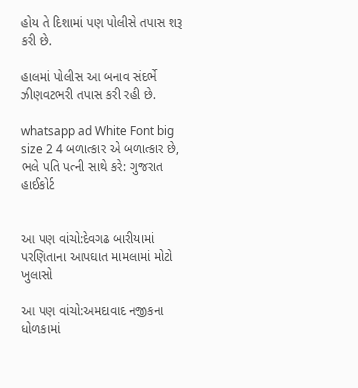હોય તે દિશામાં પણ પોલીસે તપાસ શરૂ કરી છે.

હાલમાં પોલીસ આ બનાવ સંદર્ભે ઝીણવટભરી તપાસ કરી રહી છે.

whatsapp ad White Font big size 2 4 બળાત્કાર એ બળાત્કાર છે, ભલે પતિ પત્ની સાથે કરે: ગુજરાત હાઈકોર્ટ


આ પણ વાંચો:દેવગઢ બારીયામાં પરણિતાના આપઘાત મામલામાં મોટો ખુલાસો

આ પણ વાંચો:અમદાવાદ નજીકના ધોળકામાં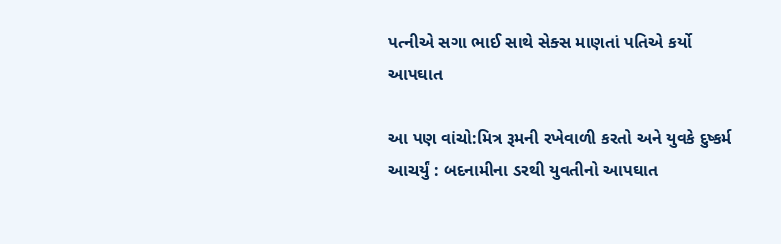પત્નીએ સગા ભાઈ સાથે સેક્સ માણતાં પતિએ કર્યો આપઘાત

આ પણ વાંચો:મિત્ર રૂમની રખેવાળી કરતો અને યુવકે દુષ્કર્મ આચર્યું : બદનામીના ડરથી યુવતીનો આપઘાત